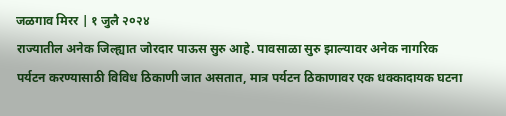जळगाव मिरर | १ जुलै २०२४
राज्यातील अनेक जिल्ह्यात जोरदार पाऊस सुरु आहे. पावसाळा सुरु झाल्यावर अनेक नागरिक पर्यटन करण्यासाठी विविध ठिकाणी जात असतात, मात्र पर्यटन ठिकाणावर एक धक्कादायक घटना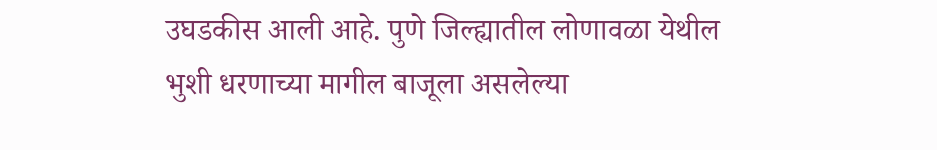उघडकीस आली आहे. पुणे जिल्ह्यातील लोणावळा येथील भुशी धरणाच्या मागील बाजूला असलेल्या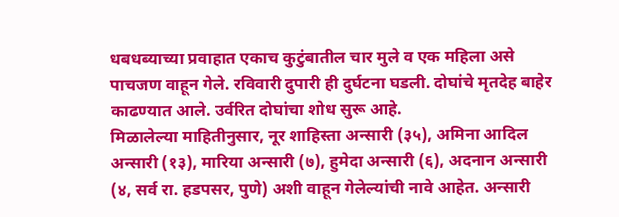धबधब्याच्या प्रवाहात एकाच कुटुंबातील चार मुले व एक महिला असे पाचजण वाहून गेले. रविवारी दुपारी ही दुर्घटना घडली. दोघांचे मृतदेह बाहेर काढण्यात आले. उर्वरित दोघांचा शोध सुरू आहे.
मिळालेल्या माहितीनुसार, नूर शाहिस्ता अन्सारी (३५), अमिना आदिल अन्सारी (१३), मारिया अन्सारी (७), हुमेदा अन्सारी (६), अदनान अन्सारी (४, सर्व रा. हडपसर, पुणे) अशी वाहून गेलेल्यांची नावे आहेत. अन्सारी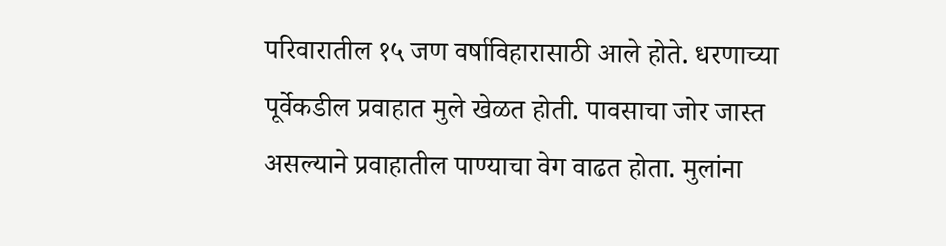परिवारातील १५ जण वर्षाविहारासाठी आले होते. धरणाच्या पूर्वेकडील प्रवाहात मुले खेळत होती. पावसाचा जोर जास्त असल्याने प्रवाहातील पाण्याचा वेग वाढत होता. मुलांना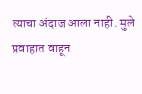त्याचा अंदाज आला नाही. मुले प्रवाहात वाहून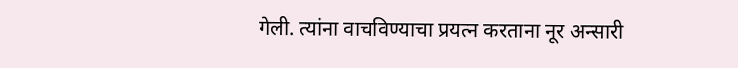गेली. त्यांना वाचविण्याचा प्रयत्न करताना नूर अन्सारी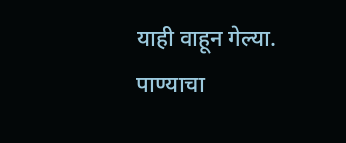याही वाहून गेल्या. पाण्याचा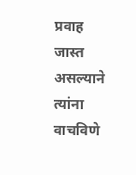प्रवाह जास्त असल्याने त्यांना वाचविणे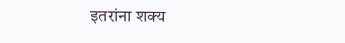इतरांना शक्य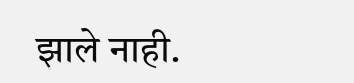झाले नाही.